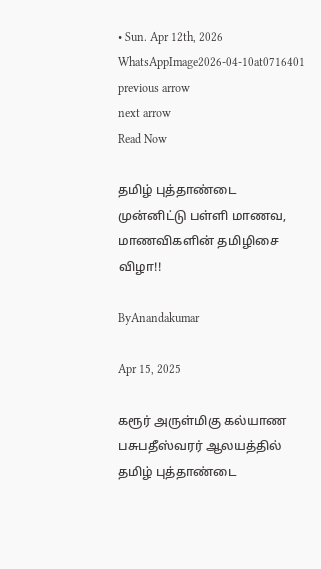• Sun. Apr 12th, 2026
WhatsAppImage2026-04-10at0716401
previous arrow
next arrow
Read Now

தமிழ் புத்தாண்டை முன்னிட்டு பள்ளி மாணவ, மாணவிகளின் தமிழிசை விழா!!

ByAnandakumar

Apr 15, 2025

கரூர் அருள்மிகு கல்யாண பசுபதீஸ்வரர் ஆலயத்தில் தமிழ் புத்தாண்டை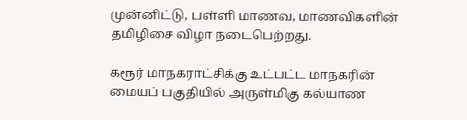முன்னிட்டு, பள்ளி மாணவ, மாணவிகளின் தமிழிசை விழா நடைபெற்றது.

கரூர் மாநகராட்சிக்கு உட்பட்ட மாநகரின் மையப் பகுதியில் அருள்மிகு கல்யாண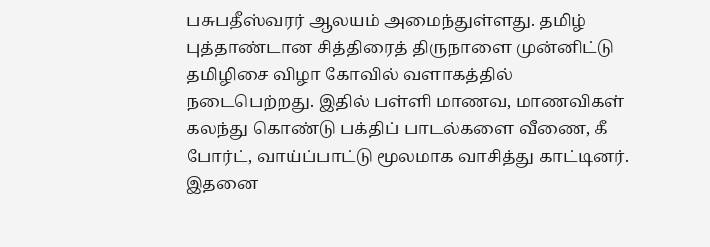பசுபதீஸ்வரர் ஆலயம் அமைந்துள்ளது. தமிழ் புத்தாண்டான சித்திரைத் திருநாளை முன்னிட்டு தமிழிசை விழா கோவில் வளாகத்தில் நடைபெற்றது. இதில் பள்ளி மாணவ, மாணவிகள் கலந்து கொண்டு பக்திப் பாடல்களை வீணை, கீ போர்ட், வாய்ப்பாட்டு மூலமாக வாசித்து காட்டினர். இதனை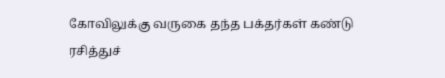கோவிலுக்கு வருகை தந்த பக்தர்கள் கண்டு ரசித்துச்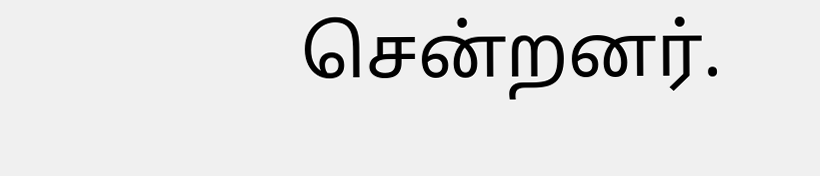சென்றனர்.